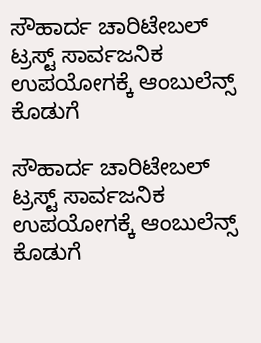ಸೌಹಾರ್ದ ಚಾರಿಟೇಬಲ್ ಟ್ರಸ್ಟ್ ಸಾರ್ವಜನಿಕ ಉಪಯೋಗಕ್ಕೆ ಆಂಬುಲೆನ್ಸ್ ಕೊಡುಗೆ

ಸೌಹಾರ್ದ ಚಾರಿಟೇಬಲ್ ಟ್ರಸ್ಟ್ ಸಾರ್ವಜನಿಕ ಉಪಯೋಗಕ್ಕೆ ಆಂಬುಲೆನ್ಸ್ ಕೊಡುಗೆ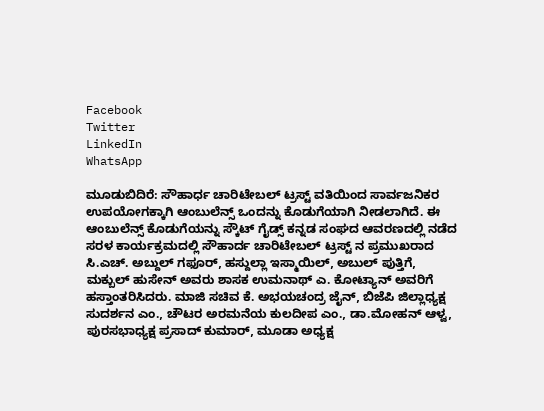Facebook
Twitter
LinkedIn
WhatsApp

ಮೂಡುಬಿದಿರೆ: ಸೌಹಾರ್ಧ ಚಾರಿಟೇಬಲ್ ಟ್ರಸ್ಟ್ ವತಿಯಿಂದ ಸಾರ್ವಜನಿಕರ ಉಪಯೋಗಕ್ಕಾಗಿ ಆಂಬುಲೆನ್ಸ್ ಒಂದನ್ನು ಕೊಡುಗೆಯಾಗಿ ನೀಡಲಾಗಿದೆ. ಈ ಆಂಬುಲೆನ್ಸ್ ಕೊಡುಗೆಯನ್ನು ಸ್ಕೌಟ್ ಗೈಡ್ಸ್ ಕನ್ನಡ ಸಂಘದ ಆವರಣದಲ್ಲಿ ನಡೆದ ಸರಳ ಕಾರ್ಯಕ್ರಮದಲ್ಲಿ ಸೌಹಾರ್ದ ಚಾರಿಟೇಬಲ್ ಟ್ರಸ್ಟ್ ನ ಪ್ರಮುಖರಾದ ಸಿ.ಎಚ್. ಅಬ್ದುಲ್ ಗಫೂರ್, ಹಸ್ದುಲ್ಲಾ ಇಸ್ಮಾಯಿಲ್, ಅಬುಲ್ ಪುತ್ತಿಗೆ, ಮಕ್ಬುಲ್ ಹುಸೇನ್ ಅವರು ಶಾಸಕ ಉಮನಾಥ್ ಎ. ಕೋಟ್ಯಾನ್ ಅವರಿಗೆ ಹಸ್ತಾಂತರಿಸಿದರು. ಮಾಜಿ ಸಚಿವ ಕೆ. ಅಭಯಚಂದ್ರ ಜೈನ್, ಬಿಜೆಪಿ ಜಿಲ್ಲಾಧ್ಯಕ್ಷ ಸುದರ್ಶನ ಎಂ., ಚೌಟರ ಅರಮನೆಯ ಕುಲದೀಪ ಎಂ., ಡಾ.ಮೋಹನ್ ಆಳ್ವ, ಪುರಸಭಾಧ್ಯಕ್ಷ ಪ್ರಸಾದ್ ಕುಮಾರ್, ಮೂಡಾ ಅಧ್ಯಕ್ಷ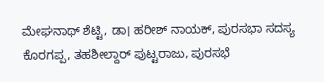ಮೇಘನಾಥ್ ಶೆಟ್ಟಿ, ಡಾ। ಹರೀಶ್ ನಾಯಕ್, ಪುರಸಭಾ ಸದಸ್ಯ ಕೊರಗಪ್ಪ, ತಹಶೀಲ್ದಾರ್ ಪುಟ್ಟರಾಜು, ಪುರಸಭೆ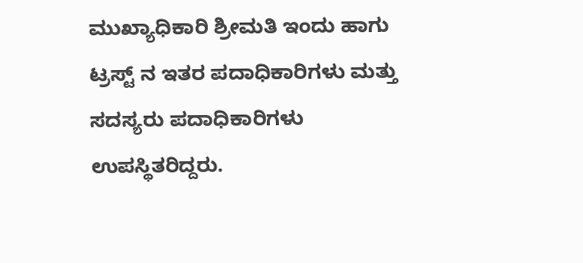ಮುಖ್ಯಾಧಿಕಾರಿ ಶ್ರೀಮತಿ ಇಂದು ಹಾಗು ಟ್ರಸ್ಟ್ ನ ಇತರ ಪದಾಧಿಕಾರಿಗಳು ಮತ್ತು ಸದಸ್ಯರು ಪದಾಧಿಕಾರಿಗಳು ಉಪಸ್ಥಿತರಿದ್ದರು.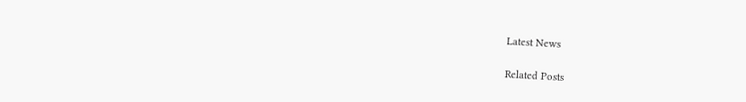Latest News

Related Posts